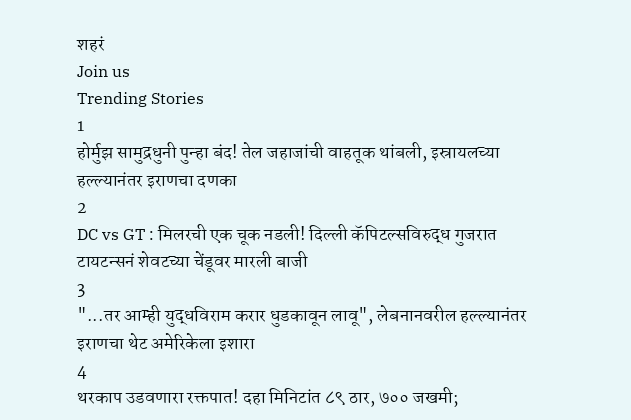शहरं
Join us
Trending Stories
1
होर्मुझ सामुद्रधुनी पुन्हा बंद! तेल जहाजांची वाहतूक थांबली, इस्रायलच्या हल्ल्यानंतर इराणचा दणका
2
DC vs GT : मिलरची एक चूक नडली! दिल्ली कॅपिटल्सविरुद्ध गुजरात टायटन्सनं शेवटच्या चेंडूवर मारली बाजी
3
"...तर आम्ही युद्धविराम करार धुडकावून लावू", लेबनानवरील हल्ल्यानंतर इराणचा थेट अमेरिकेला इशारा
4
थरकाप उडवणारा रक्तपात! दहा मिनिटांत ८९ ठार, ७०० जखमी;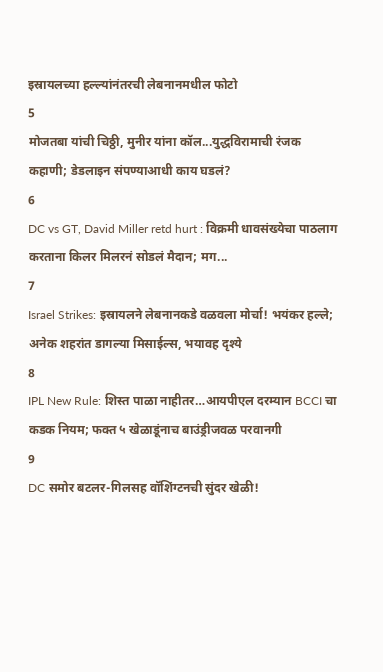इस्रायलच्या हल्ल्यांनंतरची लेबनानमधील फोटो
5
मोजतबा यांची चिठ्ठी, मुनीर यांना कॉल...युद्धविरामाची रंजक कहाणी; डेडलाइन संपण्याआधी काय घडलं?
6
DC vs GT, David Miller retd hurt : विक्रमी धावसंख्येचा पाठलाग करताना किलर मिलरनं सोडलं मैदान; मग...
7
Israel Strikes: इस्रायलने लेबनानकडे वळवला मोर्चा! भयंकर हल्ले; अनेक शहरांत डागल्या मिसाईल्स, भयावह दृश्ये
8
IPL New Rule: शिस्त पाळा नाहीतर…आयपीएल दरम्यान BCCI चा कडक नियम; फक्त ५ खेळाडूंनाच बाउंड्रीजवळ परवानगी
9
DC समोर बटलर-गिलसह वॉशिंग्टनची सुंदर खेळी!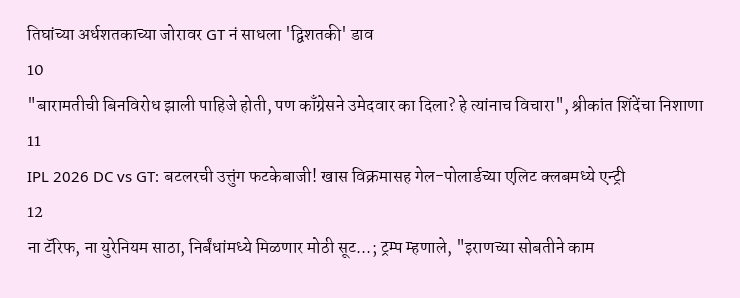तिघांच्या अर्धशतकाच्या जोरावर GT नं साधला 'द्विशतकी' डाव
10
"बारामतीची बिनविरोध झाली पाहिजे होती, पण काँग्रेसने उमेदवार का दिला? हे त्यांनाच विचारा", श्रीकांत शिंदेंचा निशाणा
11
IPL 2026 DC vs GT: बटलरची उत्तुंग फटकेबाजी! खास विक्रमासह गेल-पोलार्डच्या एलिट क्लबमध्ये एन्ट्री
12
ना टॅरिफ, ना युरेनियम साठा, निर्बंधांमध्ये मिळणार मोठी सूट...; ट्रम्प म्हणाले, "इराणच्या सोबतीने काम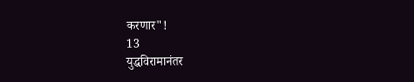करणार"!
13
युद्धविरामानंतर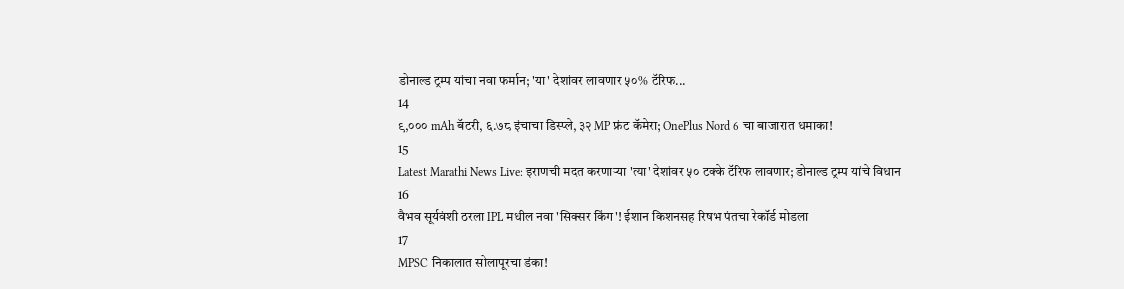डोनाल्ड ट्रम्प यांचा नवा फर्मान; 'या' देशांवर लावणार ५०% टॅरिफ...
14
९,००० mAh बॅटरी, ६.७८ इंचाचा डिस्प्ले, ३२ MP फ्रंट कॅमेरा; OnePlus Nord 6 चा बाजारात धमाका!
15
Latest Marathi News Live: इराणची मदत करणाऱ्या 'त्या' देशांवर ५० टक्के टॅरिफ लावणार; डोनाल्ड ट्रम्प यांचे विधान
16
वैभव सूर्यवंशी ठरला IPL मधील नवा 'सिक्सर किंग'! ईशान किशनसह रिषभ पंतचा रेकॉर्ड मोडला
17
MPSC निकालात सोलापूरचा डंका!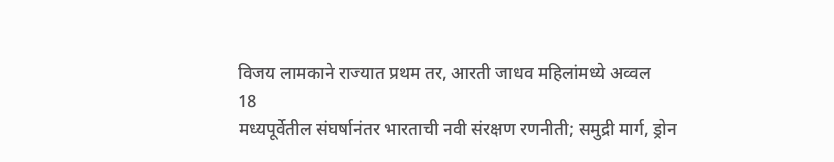विजय लामकाने राज्यात प्रथम तर, आरती जाधव महिलांमध्ये अव्वल
18
मध्यपूर्वेतील संघर्षानंतर भारताची नवी संरक्षण रणनीती; समुद्री मार्ग, ड्रोन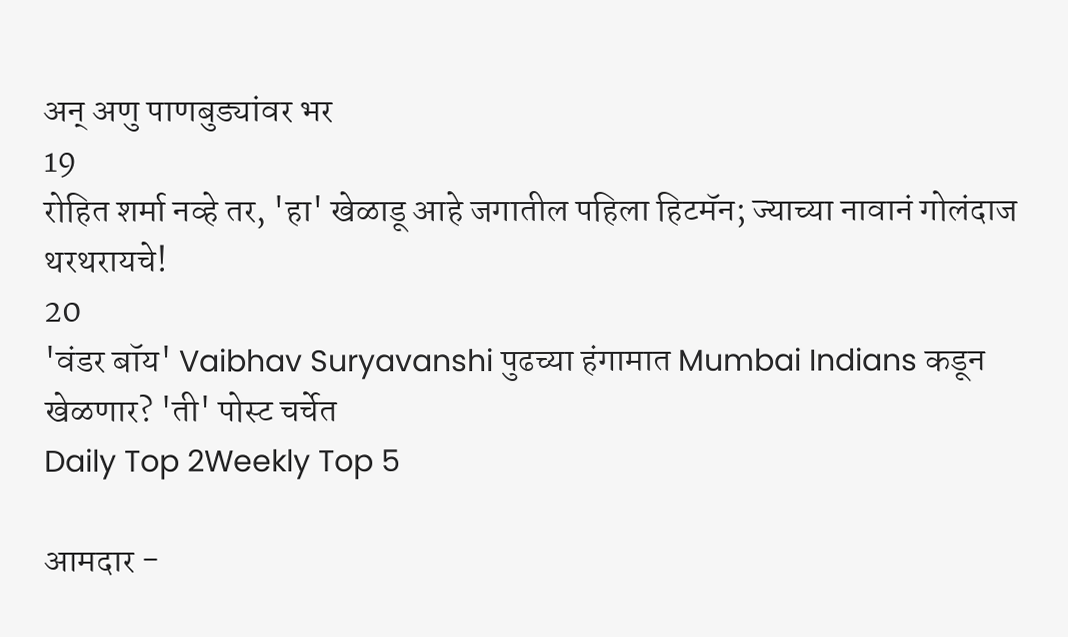अन् अणु पाणबुड्यांवर भर
19
रोहित शर्मा नव्हे तर, 'हा' खेळाडू आहे जगातील पहिला हिटमॅन; ज्याच्या नावानं गोलंदाज थरथरायचे!
20
'वंडर बॉय' Vaibhav Suryavanshi पुढच्या हंगामात Mumbai Indians कडून खेळणार? 'ती' पोस्ट चर्चेत
Daily Top 2Weekly Top 5

आमदार -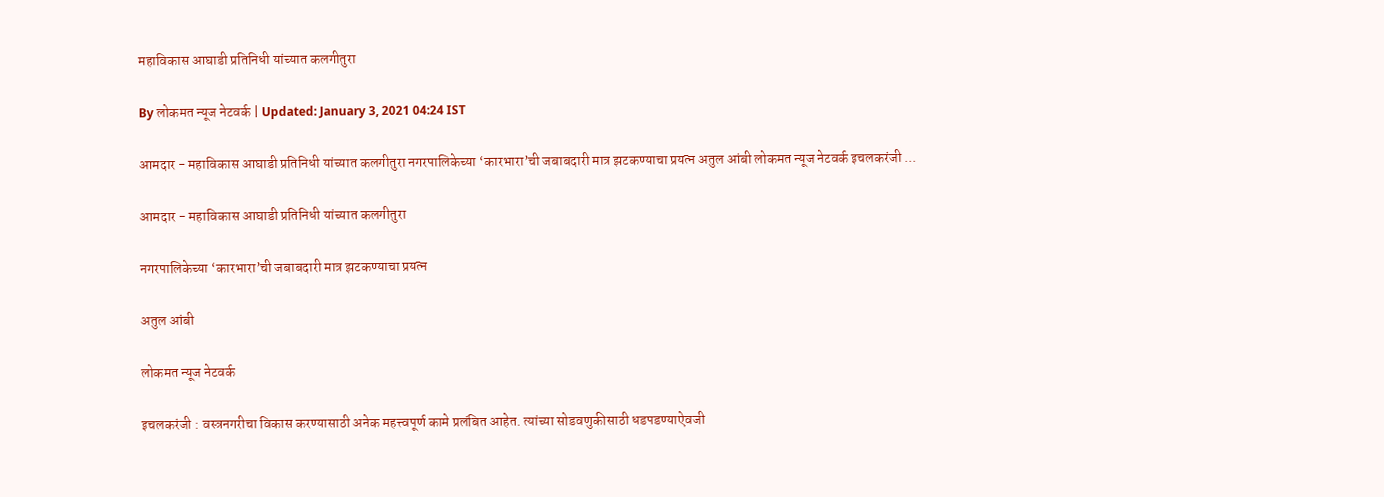महाविकास आघाडी प्रतिनिधी यांच्यात कलगीतुरा

By लोकमत न्यूज नेटवर्क | Updated: January 3, 2021 04:24 IST

आमदार - महाविकास आघाडी प्रतिनिधी यांच्यात कलगीतुरा नगरपालिकेच्या ‘कारभारा’ची जबाबदारी मात्र झटकण्याचा प्रयत्न अतुल आंबी लोकमत न्यूज नेटवर्क इचलकरंजी ...

आमदार - महाविकास आघाडी प्रतिनिधी यांच्यात कलगीतुरा

नगरपालिकेच्या ‘कारभारा’ची जबाबदारी मात्र झटकण्याचा प्रयत्न

अतुल आंबी

लोकमत न्यूज नेटवर्क

इचलकरंजी : वस्त्रनगरीचा विकास करण्यासाठी अनेक महत्त्वपूर्ण कामे प्रलंबित आहेत. त्यांच्या सोडवणुकीसाठी धडपडण्याऐवजी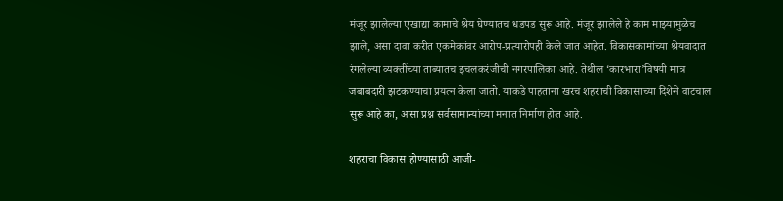मंजूर झालेल्या एखाद्या कामाचे श्रेय घेण्यातच धडपड सुरू आहे. मंजूर झालेले हे काम माझ्यामुळेच झाले, असा दावा करीत एकमेकांवर आरोप-प्रत्यारोपही केले जात आहेत. विकासकामांच्या श्रेयवादात रंगलेल्या व्यक्तींच्या ताब्यातच इचलकरंजीची नगरपालिका आहे. तेथील ‘कारभारा’विषयी मात्र जबाबदारी झटकण्याचा प्रयत्न केला जातो. याकडे पाहताना खरच शहराची विकासाच्या दिशेने वाटचाल सुरू आहे का, असा प्रश्न सर्वसामान्यांच्या मनात निर्माण होत आहे.

शहराचा विकास होण्यासाठी आजी-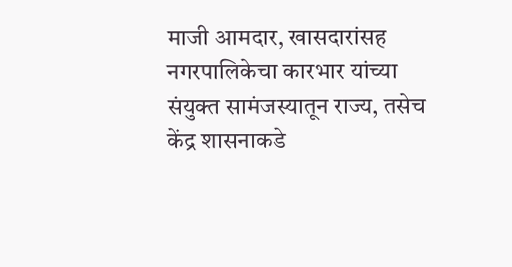माजी आमदार, खासदारांसह नगरपालिकेचा कारभार यांच्या संयुक्त सामंजस्यातून राज्य, तसेच केंद्र शासनाकडे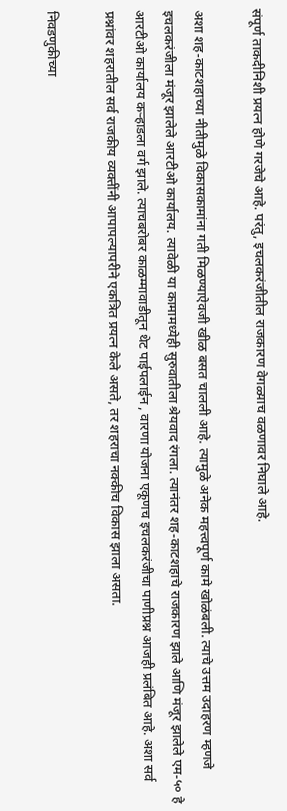संपूर्ण ताकदीनिशी प्रयत्न होणे गरजेचे आहे. परंतु, इचलकरंजीतील राजकारण वेगळ्याच वळणावर निघाले आहे.

अशा शह-काटशहाच्या नीतीमुळे विकासकामांना गती मिळण्याऐवजी खीळ बसत चालली आहे. त्यामुळे अनेक महत्त्वपूर्ण कामे खोळंबली. त्याचे उत्तम उदाहरण म्हणजे इचलकरंजीला मंजूर झालेले आरटीओ कार्यालय. त्यावेळी या कामामध्येही सुरुवातीला श्रेयवाद रंगला. त्यानंतर शह-काटशहाचे राजकारण झाले आणि मंजूर झालेले एम-५० हे आरटीओ कार्यालय कऱ्हाडला वर्ग झाले. त्याचबरोबर काळम्मावाडीतून थेट पाईपलाईन , वारणा योजना एकूणच इचलकरंजीचा पाणीप्रश्न आजही प्रलंबित आहे. अशा सर्व प्रश्नांवर शहरातील सर्व राजकीय व्यक्तींनी आपापल्यापरीने एकत्रित प्रयत्न केले असते, तर शहराचा नक्कीच विकास झाला असता.

निवडणुकीच्या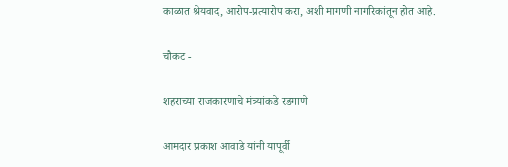काळात श्रेयवाद, आरोप-प्रत्यारोप करा, अशी मागणी नागरिकांतून होत आहे.

चौकट -

शहराच्या राजकारणाचे मंत्र्यांकडे रडगाणे

आमदार प्रकाश आवाडे यांनी यापूर्वी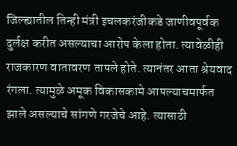जिल्ह्यातील तिन्ही मंत्री इचलकरंजीकडे जाणीवपूर्वक दुर्लक्ष करीत असल्याचा आरोप केला होता. त्यावेळीही राजकारण वातावरण तापले होते. त्यानंतर आता श्रेयवाद रंगला. त्यामुळे अमूक विकासकामे आपल्याचमार्फत झाले असल्याचे सांगणे गरजेचे आहे. त्यासाठी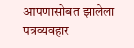आपणासोबत झालेला पत्रव्यवहार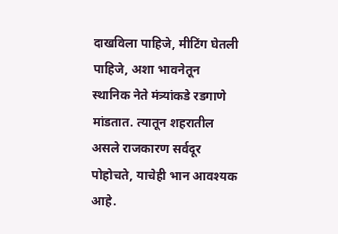दाखविला पाहिजे, मीटिंग घेतली पाहिजे, अशा भावनेतून स्थानिक नेते मंत्र्यांकडे रडगाणे मांडतात. त्यातून शहरातील असले राजकारण सर्वदूर पोहोचते, याचेही भान आवश्यक आहे.